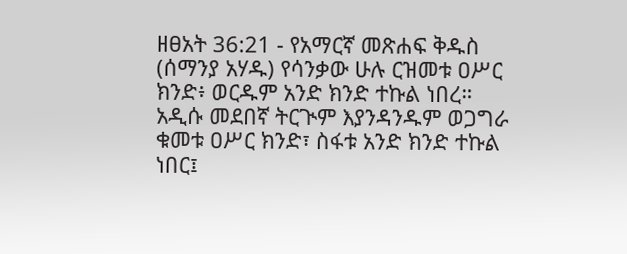ዘፀአት 36:21 - የአማርኛ መጽሐፍ ቅዱስ (ሰማንያ አሃዱ) የሳንቃው ሁሉ ርዝመቱ ዐሥር ክንድ፥ ወርዱም አንድ ክንድ ተኩል ነበረ። አዲሱ መደበኛ ትርጒም እያንዳንዱም ወጋግራ ቁመቱ ዐሥር ክንድ፣ ስፋቱ አንድ ክንድ ተኩል ነበር፤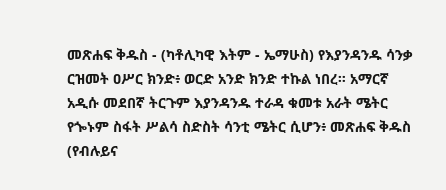መጽሐፍ ቅዱስ - (ካቶሊካዊ እትም - ኤማሁስ) የእያንዳንዱ ሳንቃ ርዝመት ዐሥር ክንድ፥ ወርድ አንድ ክንድ ተኩል ነበረ። አማርኛ አዲሱ መደበኛ ትርጉም እያንዳንዱ ተራዳ ቁመቱ አራት ሜትር የጐኑም ስፋት ሥልሳ ስድስት ሳንቲ ሜትር ሲሆን፥ መጽሐፍ ቅዱስ (የብሉይና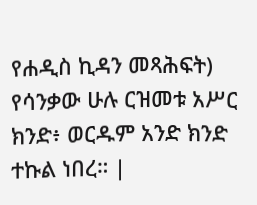የሐዲስ ኪዳን መጻሕፍት) የሳንቃው ሁሉ ርዝመቱ አሥር ክንድ፥ ወርዱም አንድ ክንድ ተኩል ነበረ። |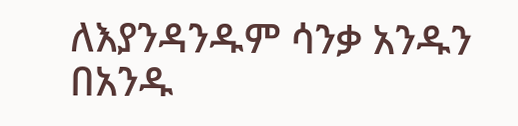ለእያንዳንዱም ሳንቃ አንዱን በአንዱ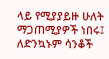ላይ የሚያያይዙ ሁለት ማጋጠሚያዎች ነበሩ፤ ለድንኳኑም ሳንቆች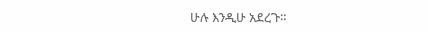ሁሉ እንዲሁ አደረጉ።